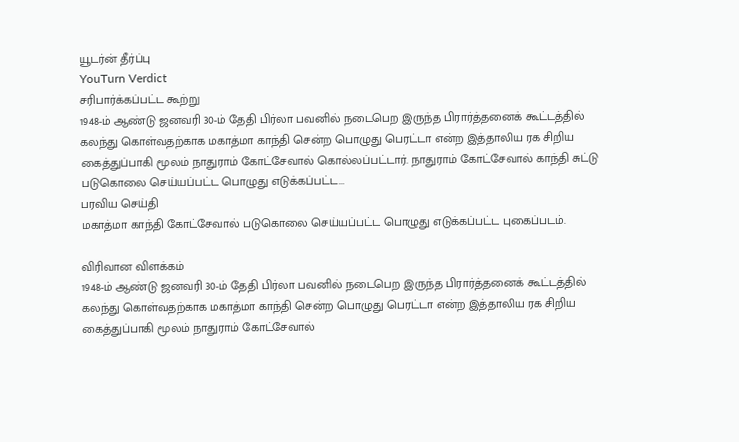யூடர்ன் தீர்ப்பு
YouTurn Verdict
சரிபார்க்கப்பட்ட கூற்று
1948-ம் ஆண்டு ஜனவரி 30-ம் தேதி பிர்லா பவனில் நடைபெற இருந்த பிரார்த்தனைக் கூட்டத்தில் கலந்து கொள்வதற்காக மகாத்மா காந்தி சென்ற பொழுது பெரட்டா என்ற இத்தாலிய ரக சிறிய கைத்துப்பாகி மூலம் நாதுராம் கோட்சேவால் கொல்லப்பட்டார். நாதுராம் கோட்சேவால் காந்தி சுட்டு படுகொலை செய்யப்பட்ட பொழுது எடுக்கப்பட்ட...
பரவிய செய்தி
மகாத்மா காந்தி கோட்சேவால் படுகொலை செய்யப்பட்ட பொழுது எடுக்கப்பட்ட புகைப்படம்.

விரிவான விளக்கம்
1948-ம் ஆண்டு ஜனவரி 30-ம் தேதி பிர்லா பவனில் நடைபெற இருந்த பிரார்த்தனைக் கூட்டத்தில் கலந்து கொள்வதற்காக மகாத்மா காந்தி சென்ற பொழுது பெரட்டா என்ற இத்தாலிய ரக சிறிய கைத்துப்பாகி மூலம் நாதுராம் கோட்சேவால்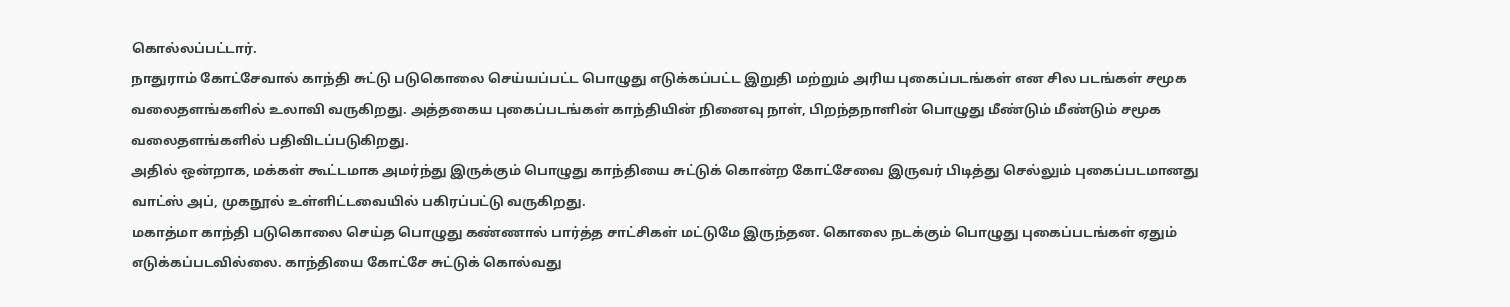கொல்லப்பட்டார்.
நாதுராம் கோட்சேவால் காந்தி சுட்டு படுகொலை செய்யப்பட்ட பொழுது எடுக்கப்பட்ட இறுதி மற்றும் அரிய புகைப்படங்கள் என சில படங்கள் சமூக வலைதளங்களில் உலாவி வருகிறது. அத்தகைய புகைப்படங்கள் காந்தியின் நினைவு நாள், பிறந்தநாளின் பொழுது மீண்டும் மீண்டும் சமூக வலைதளங்களில் பதிவிடப்படுகிறது.
அதில் ஒன்றாக, மக்கள் கூட்டமாக அமர்ந்து இருக்கும் பொழுது காந்தியை சுட்டுக் கொன்ற கோட்சேவை இருவர் பிடித்து செல்லும் புகைப்படமானது வாட்ஸ் அப், முகநூல் உள்ளிட்டவையில் பகிரப்பட்டு வருகிறது.
மகாத்மா காந்தி படுகொலை செய்த பொழுது கண்ணால் பார்த்த சாட்சிகள் மட்டுமே இருந்தன. கொலை நடக்கும் பொழுது புகைப்படங்கள் ஏதும் எடுக்கப்படவில்லை. காந்தியை கோட்சே சுட்டுக் கொல்வது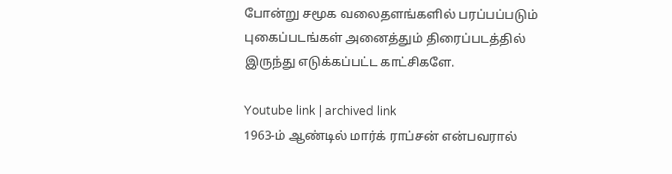போன்று சமூக வலைதளங்களில் பரப்பப்படும் புகைப்படங்கள் அனைத்தும் திரைப்படத்தில் இருந்து எடுக்கப்பட்ட காட்சிகளே.

Youtube link | archived link
1963-ம் ஆண்டில் மார்க் ராப்சன் என்பவரால்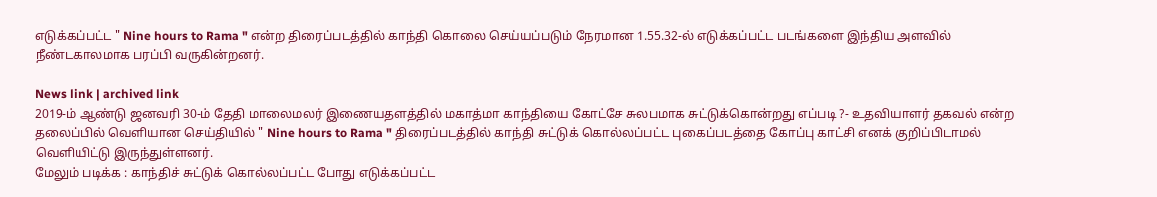எடுக்கப்பட்ட " Nine hours to Rama " என்ற திரைப்படத்தில் காந்தி கொலை செய்யப்படும் நேரமான 1.55.32-ல் எடுக்கப்பட்ட படங்களை இந்திய அளவில் நீண்டகாலமாக பரப்பி வருகின்றனர்.

News link | archived link
2019-ம் ஆண்டு ஜனவரி 30-ம் தேதி மாலைமலர் இணையதளத்தில் மகாத்மா காந்தியை கோட்சே சுலபமாக சுட்டுக்கொன்றது எப்படி ?- உதவியாளர் தகவல் என்ற தலைப்பில் வெளியான செய்தியில் " Nine hours to Rama " திரைப்படத்தில் காந்தி சுட்டுக் கொல்லப்பட்ட புகைப்படத்தை கோப்பு காட்சி எனக் குறிப்பிடாமல் வெளியிட்டு இருந்துள்ளனர்.
மேலும் படிக்க : காந்திச் சுட்டுக் கொல்லப்பட்ட போது எடுக்கப்பட்ட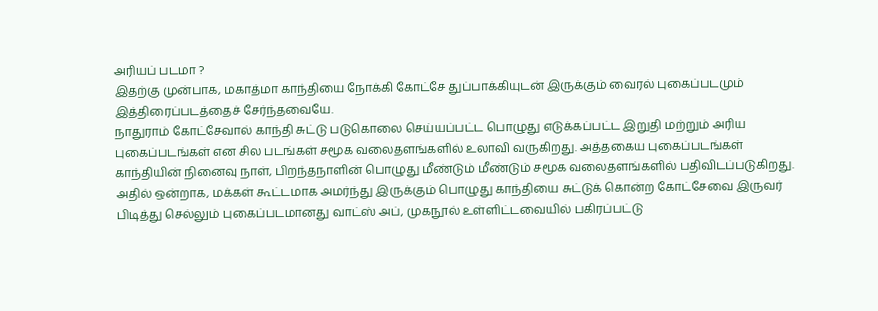அரியப் படமா ?
இதற்கு முன்பாக, மகாத்மா காந்தியை நோக்கி கோட்சே துப்பாக்கியுடன் இருக்கும் வைரல் புகைப்படமும் இத்திரைப்படத்தைச் சேர்ந்தவையே.
நாதுராம் கோட்சேவால் காந்தி சுட்டு படுகொலை செய்யப்பட்ட பொழுது எடுக்கப்பட்ட இறுதி மற்றும் அரிய புகைப்படங்கள் என சில படங்கள் சமூக வலைதளங்களில் உலாவி வருகிறது. அத்தகைய புகைப்படங்கள் காந்தியின் நினைவு நாள், பிறந்தநாளின் பொழுது மீண்டும் மீண்டும் சமூக வலைதளங்களில் பதிவிடப்படுகிறது.
அதில் ஒன்றாக, மக்கள் கூட்டமாக அமர்ந்து இருக்கும் பொழுது காந்தியை சுட்டுக் கொன்ற கோட்சேவை இருவர் பிடித்து செல்லும் புகைப்படமானது வாட்ஸ் அப், முகநூல் உள்ளிட்டவையில் பகிரப்பட்டு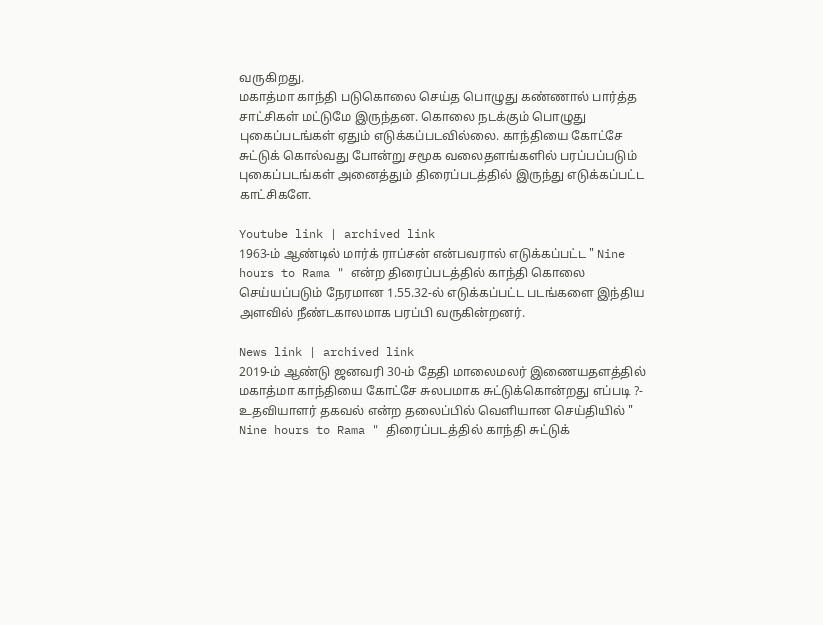வருகிறது.
மகாத்மா காந்தி படுகொலை செய்த பொழுது கண்ணால் பார்த்த சாட்சிகள் மட்டுமே இருந்தன. கொலை நடக்கும் பொழுது புகைப்படங்கள் ஏதும் எடுக்கப்படவில்லை. காந்தியை கோட்சே சுட்டுக் கொல்வது போன்று சமூக வலைதளங்களில் பரப்பப்படும் புகைப்படங்கள் அனைத்தும் திரைப்படத்தில் இருந்து எடுக்கப்பட்ட காட்சிகளே.

Youtube link | archived link
1963-ம் ஆண்டில் மார்க் ராப்சன் என்பவரால் எடுக்கப்பட்ட " Nine hours to Rama " என்ற திரைப்படத்தில் காந்தி கொலை செய்யப்படும் நேரமான 1.55.32-ல் எடுக்கப்பட்ட படங்களை இந்திய அளவில் நீண்டகாலமாக பரப்பி வருகின்றனர்.

News link | archived link
2019-ம் ஆண்டு ஜனவரி 30-ம் தேதி மாலைமலர் இணையதளத்தில் மகாத்மா காந்தியை கோட்சே சுலபமாக சுட்டுக்கொன்றது எப்படி ?- உதவியாளர் தகவல் என்ற தலைப்பில் வெளியான செய்தியில் " Nine hours to Rama " திரைப்படத்தில் காந்தி சுட்டுக்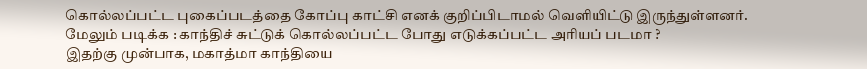கொல்லப்பட்ட புகைப்படத்தை கோப்பு காட்சி எனக் குறிப்பிடாமல் வெளியிட்டு இருந்துள்ளனர்.
மேலும் படிக்க : காந்திச் சுட்டுக் கொல்லப்பட்ட போது எடுக்கப்பட்ட அரியப் படமா ?
இதற்கு முன்பாக, மகாத்மா காந்தியை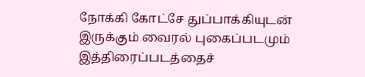நோக்கி கோட்சே துப்பாக்கியுடன் இருக்கும் வைரல் புகைப்படமும் இத்திரைப்படத்தைச்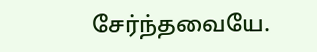சேர்ந்தவையே.